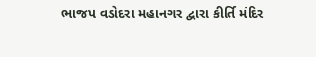ભાજપ વડોદરા મહાનગર દ્વારા કીર્તિ મંદિર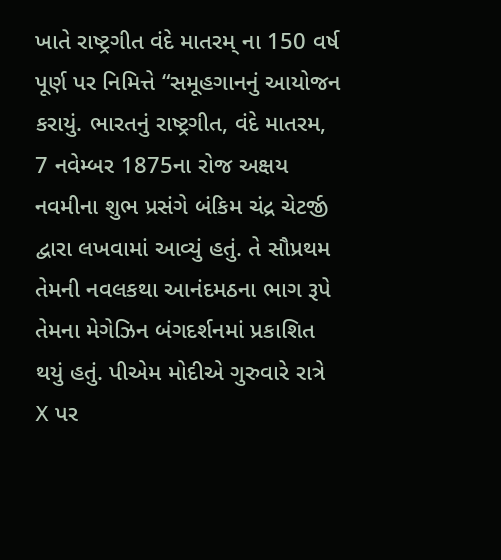ખાતે રાષ્ટ્રગીત વંદે માતરમ્ ના 150 વર્ષ પૂર્ણ પર નિમિત્તે “સમૂહગાનનું આયોજન કરાયું. ભારતનું રાષ્ટ્રગીત, વંદે માતરમ, 7 નવેમ્બર 1875ના રોજ અક્ષય નવમીના શુભ પ્રસંગે બંકિમ ચંદ્ર ચેટર્જી દ્વારા લખવામાં આવ્યું હતું. તે સૌપ્રથમ તેમની નવલકથા આનંદમઠના ભાગ રૂપે તેમના મેગેઝિન બંગદર્શનમાં પ્રકાશિત થયું હતું. પીએમ મોદીએ ગુરુવારે રાત્રે X પર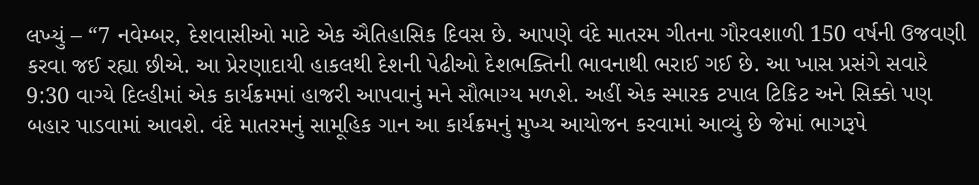લખ્યું – “7 નવેમ્બર, દેશવાસીઓ માટે એક ઐતિહાસિક દિવસ છે. આપણે વંદે માતરમ ગીતના ગૌરવશાળી 150 વર્ષની ઉજવણી કરવા જઈ રહ્યા છીએ. આ પ્રેરણાદાયી હાકલથી દેશની પેઢીઓ દેશભક્તિની ભાવનાથી ભરાઈ ગઈ છે. આ ખાસ પ્રસંગે સવારે 9:30 વાગ્યે દિલ્હીમાં એક કાર્યક્રમમાં હાજરી આપવાનું મને સૌભાગ્ય મળશે. અહીં એક સ્મારક ટપાલ ટિકિટ અને સિક્કો પણ બહાર પાડવામાં આવશે. વંદે માતરમનું સામૂહિક ગાન આ કાર્યક્રમનું મુખ્ય આયોજન કરવામાં આવ્યું છે જેમાં ભાગરૂપે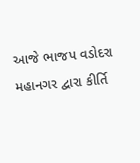આજે ભાજપ વડોદરા મહાનગર દ્વારા કીર્તિ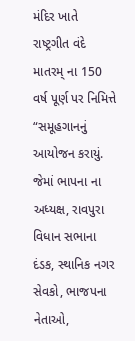મંદિર ખાતે રાષ્ટ્રગીત વંદે માતરમ્ ના 150 વર્ષ પૂર્ણ પર નિમિત્તે “સમૂહગાનનું આયોજન કરાયું. જેમાં ભાપના ના અધ્યક્ષ, રાવપુરા વિધાન સભાના દંડક, સ્થાનિક નગર સેવકો, ભાજપના નેતાઓ,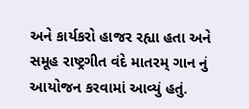અને કાર્યકરો હાજર રહ્યા હતા અને સમૂહ રાષ્ટ્રગીત વંદે માતરમ્ ગાન નું આયોજન કરવામાં આવ્યું હતું.